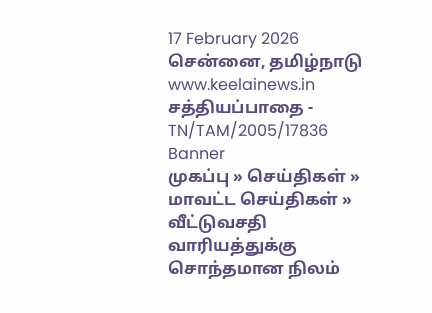17 February 2026 சென்னை, தமிழ்நாடு
www.keelainews.in
சத்தியப்பாதை - TN/TAM/2005/17836
Banner
முகப்பு » செய்திகள் » மாவட்ட செய்திகள் » வீட்டுவசதி வாரியத்துக்கு சொந்தமான நிலம்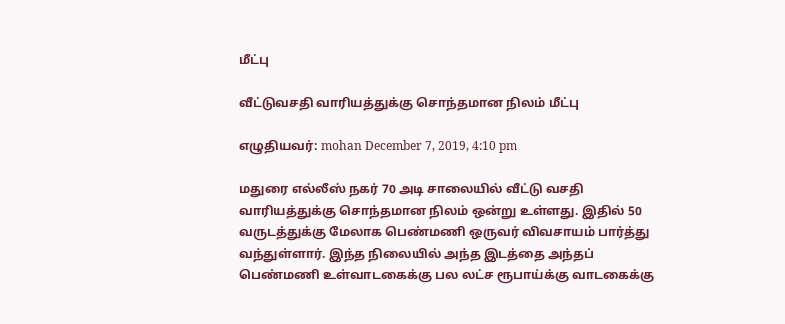மீட்பு

வீட்டுவசதி வாரியத்துக்கு சொந்தமான நிலம் மீட்பு

எழுதியவர்: mohan December 7, 2019, 4:10 pm

மதுரை எல்லீஸ் நகர் 70 அடி சாலையில் வீட்டு வசதி வாரியத்துக்கு சொந்தமான நிலம் ஒன்று உள்ளது. இதில் 50 வருடத்துக்கு மேலாக பெண்மணி ஒருவர் விவசாயம் பார்த்து வந்துள்ளார். இந்த நிலையில் அந்த இடத்தை அந்தப் பெண்மணி உள்வாடகைக்கு பல லட்ச ரூபாய்க்கு வாடகைக்கு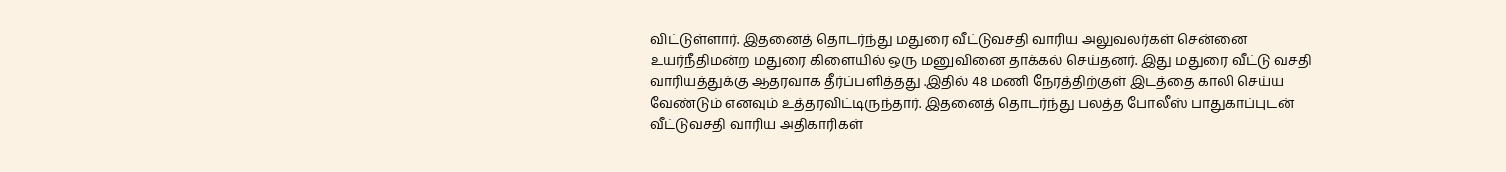விட்டுள்ளார். இதனைத் தொடர்ந்து மதுரை வீட்டுவசதி வாரிய அலுவலர்கள் சென்னை உயர்நீதிமன்ற மதுரை கிளையில் ஒரு மனுவினை தாக்கல் செய்தனர். இது மதுரை வீட்டு வசதி வாரியத்துக்கு ஆதரவாக தீர்ப்பளித்தது .இதில் 48 மணி நேரத்திற்குள் இடத்தை காலி செய்ய வேண்டும் எனவும் உத்தரவிட்டிருந்தார். இதனைத் தொடர்ந்து பலத்த போலீஸ் பாதுகாப்புடன் வீட்டுவசதி வாரிய அதிகாரிகள்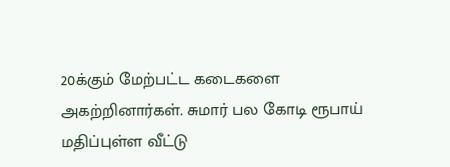20க்கும் மேற்பட்ட கடைகளை அகற்றினார்கள். சுமார் பல கோடி ரூபாய் மதிப்புள்ள வீட்டு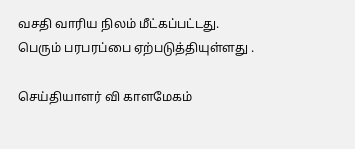வசதி வாரிய நிலம் மீட்கப்பட்டது. பெரும் பரபரப்பை ஏற்படுத்தியுள்ளது .

செய்தியாளர் வி காளமேகம்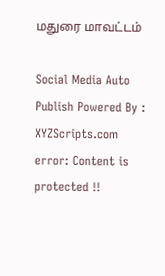மதுரை மாவட்டம்

Social Media Auto Publish Powered By : XYZScripts.com
error: Content is protected !!